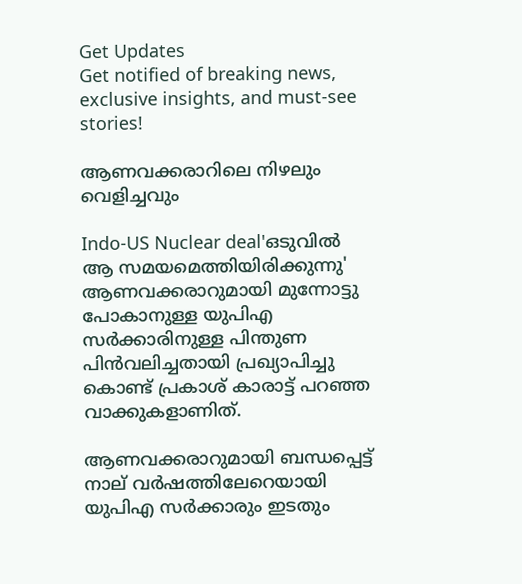Get Updates
Get notified of breaking news, exclusive insights, and must-see stories!

ആണവക്കരാറിലെ നിഴലും വെളിച്ചവും

Indo-US Nuclear deal'ഒടുവില്‍ ആ സമയമെത്തിയിരിക്കുന്നു' ആണവക്കരാറുമായി മുന്നോട്ടു പോകാനുള്ള യുപിഎ സര്‍ക്കാരിനുള്ള പിന്തുണ പിന്‍വലിച്ചതായി പ്രഖ്യാപിച്ചു കൊണ്ട്‌ പ്രകാശ്‌ കാരാട്ട്‌ പറഞ്ഞ വാക്കുകളാണിത്‌.

ആണവക്കരാറുമായി ബന്ധപ്പെട്ട്‌ നാല്‌ വര്‍ഷത്തിലേറെയായി യുപിഎ സര്‍ക്കാരും ഇടതും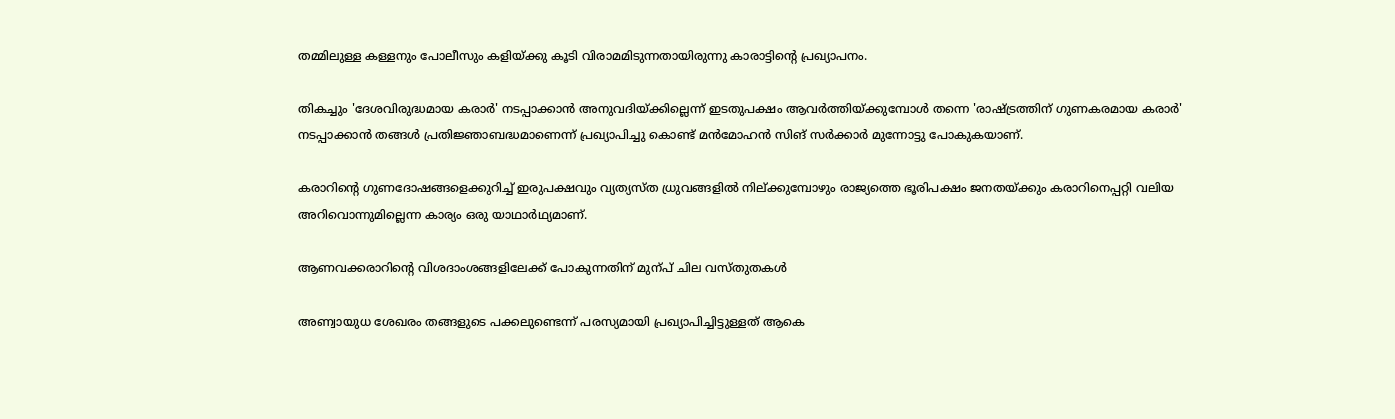തമ്മിലുള്ള കള്ളനും പോലീസും കളിയ്‌ക്കു കൂടി വിരാമമിടുന്നതായിരുന്നു കാരാട്ടിന്റെ പ്രഖ്യാപനം.

തികച്ചും 'ദേശവിരുദ്ധമായ കരാര്‍' നടപ്പാക്കാന്‍ അനുവദിയ്‌ക്കില്ലെന്ന്‌ ഇടതുപക്ഷം ആവര്‍ത്തിയ്‌ക്കുമ്പോള്‍ തന്നെ 'രാഷ്ട്രത്തിന്‌ ഗുണകരമായ കരാര്‍' നടപ്പാക്കാന്‍ തങ്ങള്‍ പ്രതിജ്ഞാബദ്ധമാണെന്ന്‌ പ്രഖ്യാപിച്ചു കൊണ്ട്‌ മന്‍മോഹന്‍ സിങ്‌ സര്‍ക്കാര്‍ മുന്നോട്ടു പോകുകയാണ്‌.

കരാറിന്റെ ഗുണദോഷങ്ങളെക്കുറിച്ച്‌ ഇരുപക്ഷവും വ്യത്യസ്‌ത ധ്രുവങ്ങളില്‍ നില്‌ക്കുമ്പോഴും രാജ്യത്തെ ഭൂരിപക്ഷം ജനതയ്‌ക്കും കരാറിനെപ്പറ്റി വലിയ അറിവൊന്നുമില്ലെന്ന കാര്യം ഒരു യാഥാര്‍ഥ്യമാണ്‌.

ആണവക്കരാറിന്റെ വിശദാംശങ്ങളിലേക്ക്‌ പോകുന്നതിന്‌ മുന്പ് ചില വസ്‌തുതകള്‍

അണ്വായുധ ശേഖരം തങ്ങളുടെ പക്കലുണ്ടെന്ന്‌ പരസ്യമായി പ്രഖ്യാപിച്ചിട്ടുള്ളത്‌ ആകെ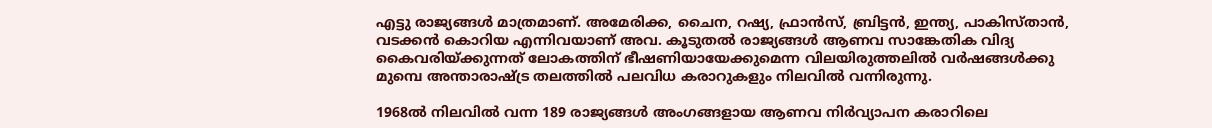എട്ടു രാജ്യങ്ങള്‍ മാത്രമാണ്‌. അമേരിക്ക, ചൈന, റഷ്യ, ഫ്രാന്‍സ്‌, ബ്രിട്ടന്‍, ഇന്ത്യ, പാകിസ്‌താന്‍, വടക്കന്‍ കൊറിയ എന്നിവയാണ്‌ അവ. കൂടുതല്‍ രാജ്യങ്ങള്‍ ആണവ സാങ്കേതിക വിദ്യ കൈവരിയ്‌ക്കുന്നത്‌ ലോകത്തിന്‌ ഭീഷണിയായേക്കുമെന്ന വിലയിരുത്തലില്‍ വര്‍ഷങ്ങള്‍ക്കു മുമ്പെ അന്താരാഷ്ട്ര തലത്തില്‍ പലവിധ കരാറുകളും നിലവില്‍ വന്നിരുന്നു.

1968ല്‍ നിലവില്‍ വന്ന 189 രാജ്യങ്ങള്‍ അംഗങ്ങളായ ആണവ നിര്‍വ്യാപന കരാറിലെ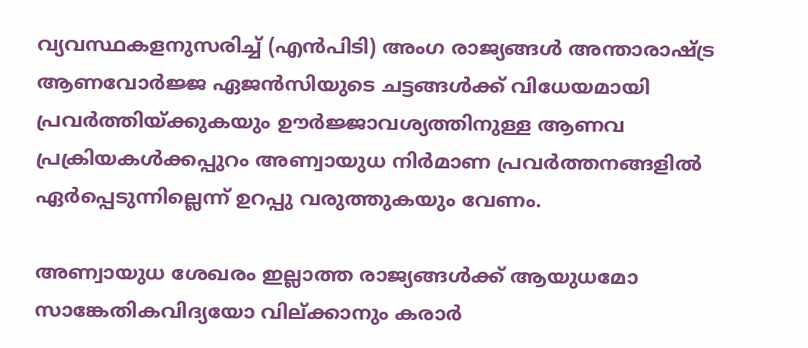വ്യവസ്ഥകളനുസരിച്ച്‌ (എന്‍പിടി) അംഗ രാജ്യങ്ങള്‍ അന്താരാഷ്ട്ര ആണവോര്‍ജ്ജ ഏജന്‍സിയുടെ ചട്ടങ്ങള്‍ക്ക്‌ വിധേയമായി പ്രവര്‍ത്തിയ്‌ക്കുകയും ഊര്‍ജ്ജാവശ്യത്തിനുള്ള ആണവ പ്രക്രിയകള്‍ക്കപ്പുറം അണ്വായുധ നിര്‍മാണ പ്രവര്‍ത്തനങ്ങളില്‍ ഏര്‍പ്പെടുന്നില്ലെന്ന്‌ ഉറപ്പു വരുത്തുകയും വേണം.

അണ്വായുധ ശേഖരം ഇല്ലാത്ത രാജ്യങ്ങള്‍ക്ക്‌ ആയുധമോ സാങ്കേതികവിദ്യയോ വില്‌ക്കാനും കരാര്‍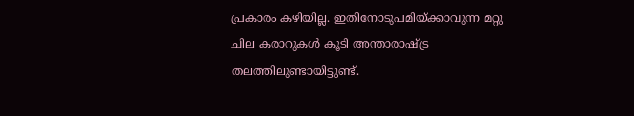പ്രകാരം കഴിയില്ല. ഇതിനോടുപമിയ്‌ക്കാവുന്ന മറ്റു ചില കരാറുകള്‍ കൂടി അന്താരാഷ്ട്ര തലത്തിലുണ്ടായിട്ടുണ്ട്‌.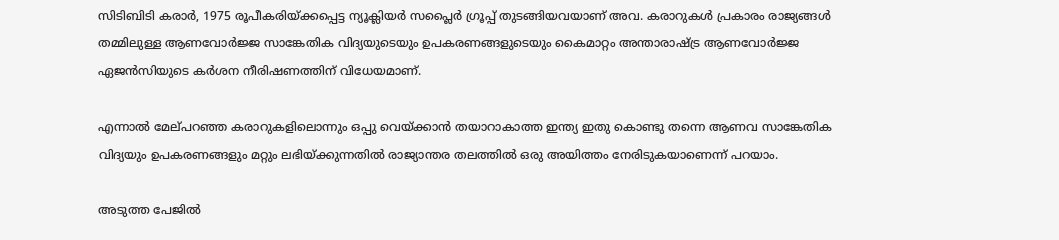സിടിബിടി കരാര്‍, 1975 രൂപീകരിയ്‌ക്കപ്പെട്ട ന്യൂക്ലിയര്‍ സപ്ലൈര്‍ ഗ്രൂപ്പ്‌ തുടങ്ങിയവയാണ്‌ അവ. കരാറുകള്‍ പ്രകാരം രാജ്യങ്ങള്‍ തമ്മിലുള്ള ആണവോര്‍ജ്ജ സാങ്കേതിക വിദ്യയുടെയും ഉപകരണങ്ങളുടെയും കൈമാറ്റം അന്താരാഷ്ട്ര ആണവോര്‍ജ്ജ ഏജന്‍സിയുടെ കര്‍ശന നീരിഷണത്തിന്‌ വിധേയമാണ്‌.

എന്നാല്‍ മേല്‌പറഞ്ഞ കരാറുകളിലൊന്നും ഒപ്പു വെയ്‌ക്കാന്‍ തയാറാകാത്ത ഇന്ത്യ ഇതു കൊണ്ടു തന്നെ ആണവ സാങ്കേതിക വിദ്യയും ഉപകരണങ്ങളും മറ്റും ലഭിയ്‌ക്കുന്നതില്‍ രാജ്യാന്തര തലത്തില്‍ ഒരു അയിത്തം നേരിടുകയാണെന്ന്‌ പറയാം.

അടുത്ത പേജില്‍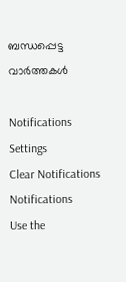ബന്ധപ്പെട്ട വാര്‍ത്തകള്‍

Notifications
Settings
Clear Notifications
Notifications
Use the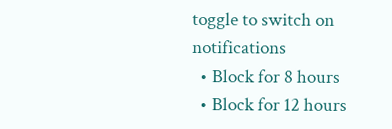toggle to switch on notifications
  • Block for 8 hours
  • Block for 12 hours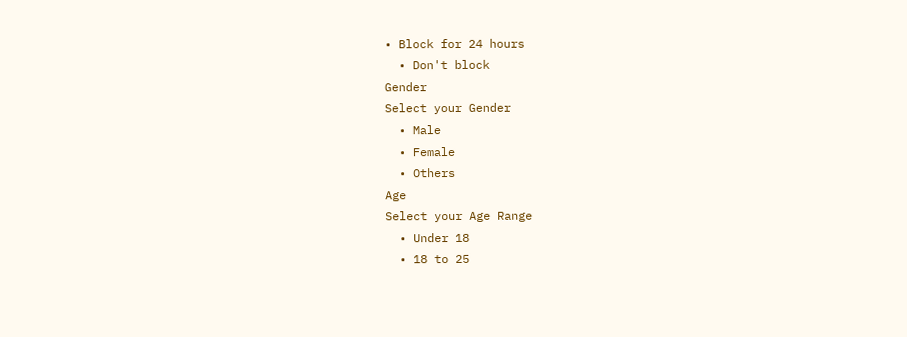• Block for 24 hours
  • Don't block
Gender
Select your Gender
  • Male
  • Female
  • Others
Age
Select your Age Range
  • Under 18
  • 18 to 25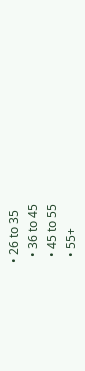• 26 to 35
  • 36 to 45
  • 45 to 55
  • 55+